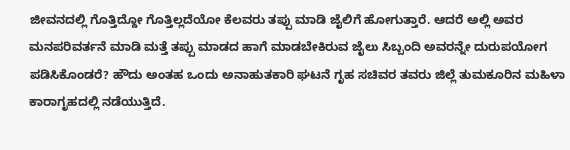ಜೀವನದಲ್ಲಿ ಗೊತ್ತಿದ್ದೋ ಗೊತ್ತಿಲ್ಲದೆಯೋ ಕೆಲವರು ತಪ್ಪು ಮಾಡಿ ಜೈಲಿಗೆ ಹೋಗುತ್ತಾರೆ. ಆದರೆ ಅಲ್ಲಿ ಅವರ ಮನಪರಿವರ್ತನೆ ಮಾಡಿ ಮತ್ತೆ ತಪ್ಪು ಮಾಡದ ಹಾಗೆ ಮಾಡಬೇಕಿರುವ ಜೈಲು ಸಿಬ್ಬಂದಿ ಅವರನ್ನೇ ದುರುಪಯೋಗ ಪಡಿಸಿಕೊಂಡರೆ? ಹೌದು ಅಂತಹ ಒಂದು ಅನಾಹುತಕಾರಿ ಘಟನೆ ಗೃಹ ಸಚಿವರ ತವರು ಜಿಲ್ಲೆ ತುಮಕೂರಿನ ಮಹಿಳಾ ಕಾರಾಗೃಹದಲ್ಲಿ ನಡೆಯುತ್ತಿದೆ.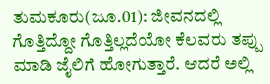ತುಮಕೂರು(ಜೂ.01): ಜೀವನದಲ್ಲಿ ಗೊತ್ತಿದ್ದೋ ಗೊತ್ತಿಲ್ಲದೆಯೋ ಕೆಲವರು ತಪ್ಪು ಮಾಡಿ ಜೈಲಿಗೆ ಹೋಗುತ್ತಾರೆ. ಆದರೆ ಅಲ್ಲಿ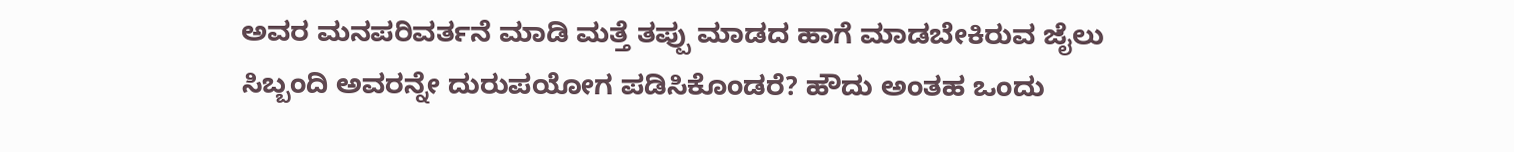ಅವರ ಮನಪರಿವರ್ತನೆ ಮಾಡಿ ಮತ್ತೆ ತಪ್ಪು ಮಾಡದ ಹಾಗೆ ಮಾಡಬೇಕಿರುವ ಜೈಲು ಸಿಬ್ಬಂದಿ ಅವರನ್ನೇ ದುರುಪಯೋಗ ಪಡಿಸಿಕೊಂಡರೆ? ಹೌದು ಅಂತಹ ಒಂದು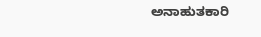ಅನಾಹುತಕಾರಿ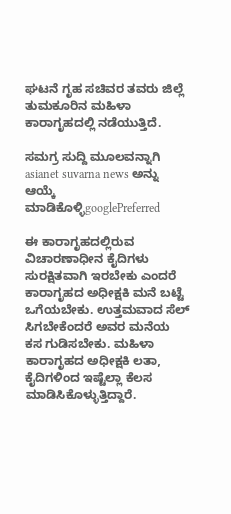ಘಟನೆ ಗೃಹ ಸಚಿವರ ತವರು ಜಿಲ್ಲೆ ತುಮಕೂರಿನ ಮಹಿಳಾ ಕಾರಾಗೃಹದಲ್ಲಿ ನಡೆಯುತ್ತಿದೆ.

ಸಮಗ್ರ ಸುದ್ದಿ ಮೂಲವನ್ನಾಗಿ asianet suvarna news ಅನ್ನು ಆಯ್ಕೆ ಮಾಡಿಕೊಳ್ಳಿgooglePreferred

ಈ ಕಾರಾಗೃಹದಲ್ಲಿರುವ ವಿಚಾರಣಾಧೀನ ಕೈದಿಗಳು ಸುರಕ್ಷಿತವಾಗಿ ಇರಬೇಕು ಎಂದರೆ ಕಾರಾಗೃಹದ ಅಧೀಕ್ಷಕಿ ಮನೆ ಬಟ್ಟೆ ಒಗೆಯಬೇಕು. ಉತ್ತಮವಾದ ಸೆಲ್ ಸಿಗಬೇಕೆಂದರೆ ಅವರ ಮನೆಯ ಕಸ ಗುಡಿಸಬೇಕು. ಮಹಿಳಾ ಕಾರಾಗೃಹದ ಅಧೀಕ್ಷಕಿ ಲತಾ, ಕೈದಿಗಳಿಂದ ಇಷ್ಟೆಲ್ಲಾ ಕೆಲಸ ಮಾಡಿಸಿಕೊಳ್ಳುತ್ತಿದ್ದಾರೆ.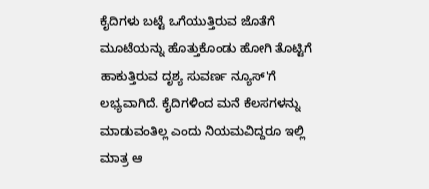ಕೈದಿಗಳು ಬಟ್ಟೆ ಒಗೆಯುತ್ತಿರುವ ಜೊತೆಗೆ ಮೂಟೆಯನ್ನು ಹೊತ್ತುಕೊಂಡು ಹೋಗಿ ತೊಟ್ಟಿಗೆ ಹಾಕುತ್ತಿರುವ ದೃಶ್ಯ ಸುವರ್ಣ ನ್ಯೂಸ್'ಗೆ ಲಭ್ಯವಾಗಿದೆ. ಕೈದಿಗಳಿಂದ ಮನೆ ಕೆಲಸಗಳನ್ನು ಮಾಡುವಂತಿಲ್ಲ ಎಂದು ನಿಯಮವಿದ್ದರೂ ಇಲ್ಲಿ ಮಾತ್ರ ಆ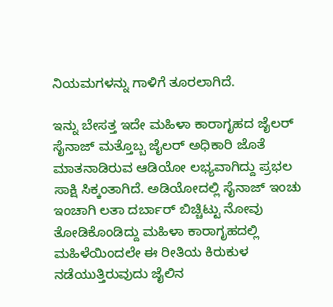ನಿಯಮಗಳನ್ನು ಗಾಳಿಗೆ ತೂರಲಾಗಿದೆ.

ಇನ್ನು ಬೇಸತ್ತ ಇದೇ ಮಹಿಳಾ ಕಾರಾಗೃಹದ ಜೈಲರ್ ಸೈನಾಜ್ ಮತ್ತೊಬ್ಬ ಜೈಲರ್ ಅಧಿಕಾರಿ ಜೊತೆ ಮಾತನಾಡಿರುವ ಆಡಿಯೋ ಲಭ್ಯವಾಗಿದ್ದು ಪ್ರಭಲ ಸಾಕ್ಷಿ ಸಿಕ್ಕಂತಾಗಿದೆ. ಅಡಿಯೋದಲ್ಲಿ ಸೈನಾಜ್ ಇಂಚು ಇಂಚಾಗಿ ಲತಾ ದರ್ಬಾರ್ ಬಿಚ್ಚಿಟ್ಟು ನೋವು ತೋಡಿಕೊಂಡಿದ್ದು ಮಹಿಳಾ ಕಾರಾಗೃಹದಲ್ಲಿ ಮಹಿಳೆಯಿಂದಲೇ ಈ ರೀತಿಯ ಕಿರುಕುಳ ನಡೆಯುತ್ತಿರುವುದು ಜೈಲಿನ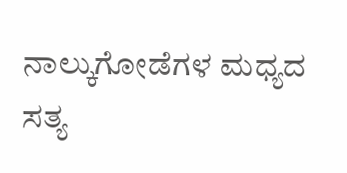ನಾಲ್ಕುಗೋಡೆಗಳ‌ ಮಧ್ಯದ ಸತ್ಯ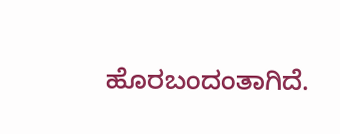ಹೊರಬಂದಂತಾಗಿದೆ.